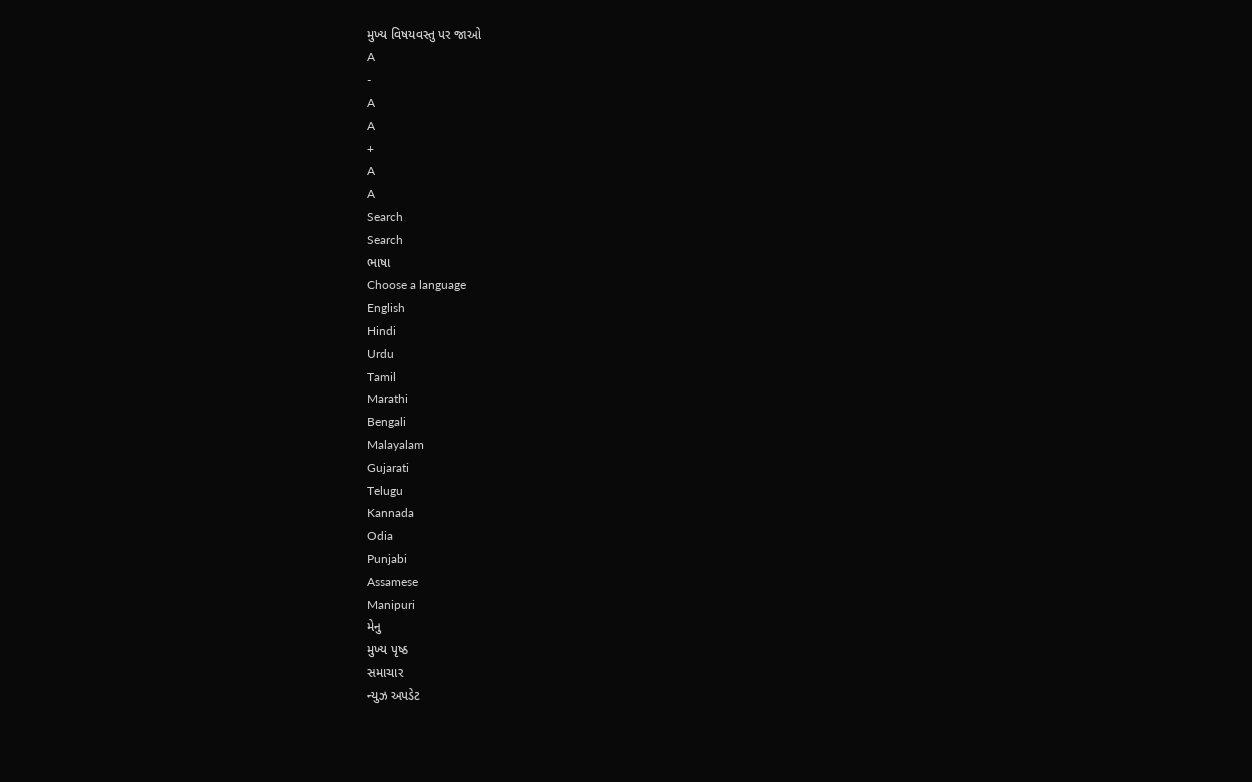મુખ્ય વિષયવસ્તુ પર જાઓ
A
-
A
A
+
A
A
Search
Search
ભાષા
Choose a language
English
Hindi
Urdu
Tamil
Marathi
Bengali
Malayalam
Gujarati
Telugu
Kannada
Odia
Punjabi
Assamese
Manipuri
મેનુ
મુખ્ય પૃષ્ઠ
સમાચાર
ન્યુઝ અપડેટ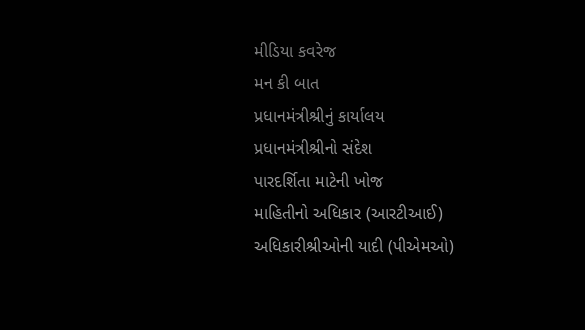મીડિયા કવરેજ
મન કી બાત
પ્રધાનમંત્રીશ્રીનું કાર્યાલય
પ્રધાનમંત્રીશ્રીનો સંદેશ
પારદર્શિતા માટેની ખોજ
માહિતીનો અધિકાર (આરટીઆઈ)
અધિકારીશ્રીઓની યાદી (પીએમઓ)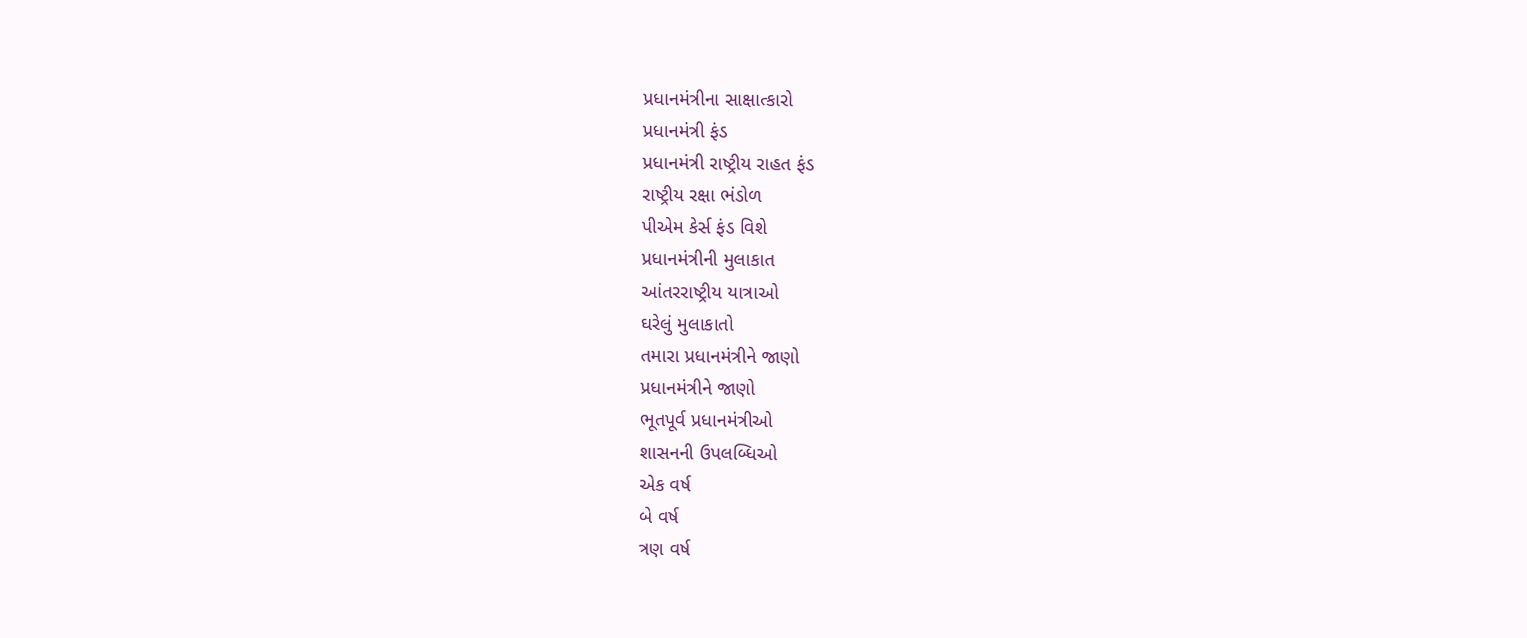પ્રધાનમંત્રીના સાક્ષાત્કારો
પ્રધાનમંત્રી ફંડ
પ્રધાનમંત્રી રાષ્ટ્રીય રાહત ફંડ
રાષ્ટ્રીય રક્ષા ભંડોળ
પીએમ કેર્સ ફંડ વિશે
પ્રધાનમંત્રીની મુલાકાત
આંતરરાષ્ટ્રીય યાત્રાઓ
ઘરેલું મુલાકાતો
તમારા પ્રધાનમંત્રીને જાણો
પ્રધાનમંત્રીને જાણો
ભૂતપૂર્વ પ્રધાનમંત્રીઓ
શાસનની ઉપલબ્ધિઓ
એક વર્ષ
બે વર્ષ
ત્રણ વર્ષ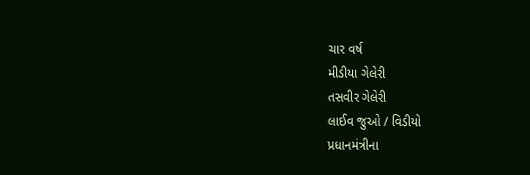ચાર વર્ષ
મીડીયા ગેલેરી
તસવીર ગેલેરી
લાઈવ જુઓ / વિડીયો
પ્રધાનમંત્રીના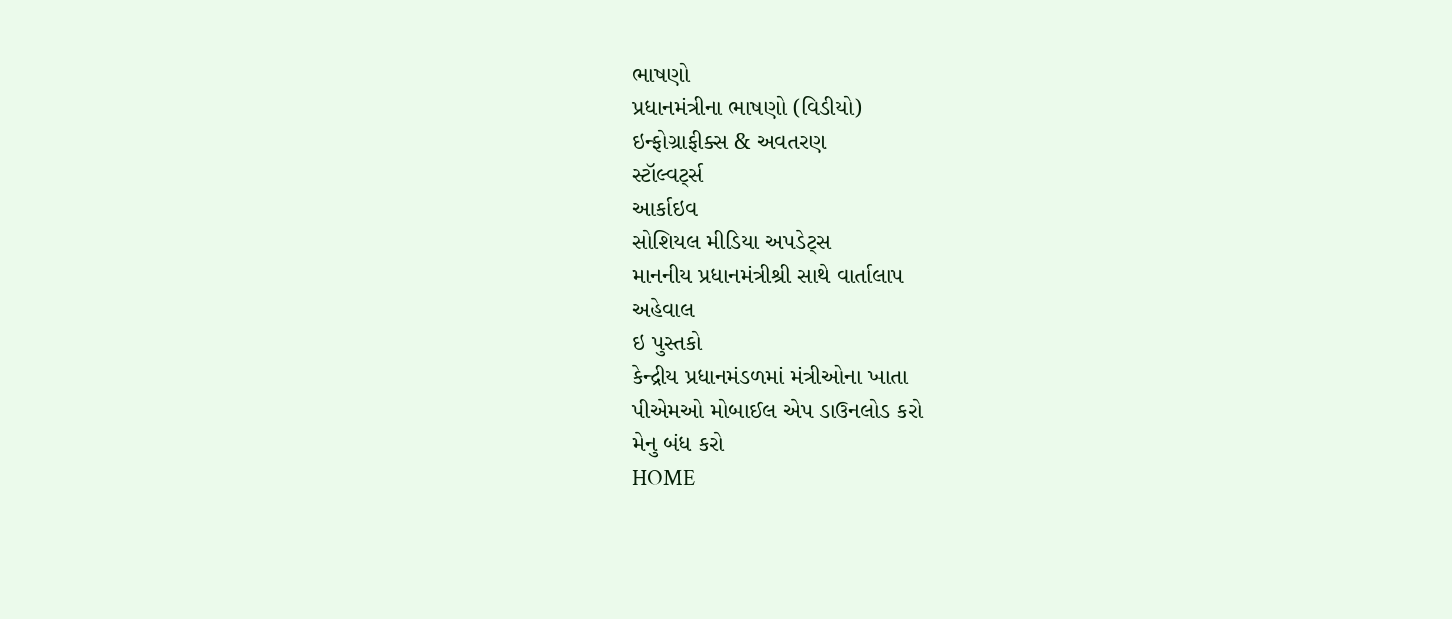ભાષણો
પ્રધાનમંત્રીના ભાષણો (વિડીયો)
ઇન્ફોગ્રાફીક્સ & અવતરણ
સ્ટૉલ્વર્ટ્સ
આર્કાઇવ
સોશિયલ મીડિયા અપડેટ્સ
માનનીય પ્રધાનમંત્રીશ્રી સાથે વાર્તાલાપ
અહેવાલ
ઇ પુસ્તકો
કેન્દ્રીય પ્રધાનમંડળમાં મંત્રીઓના ખાતા
પીએમઓ મોબાઈલ એપ ડાઉનલોડ કરો
મેનુ બંધ કરો
HOME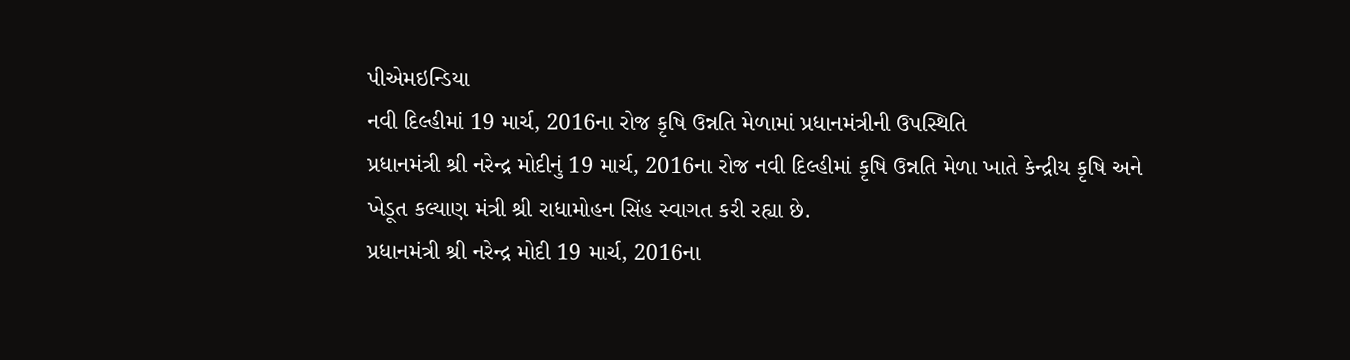પીએમઇન્ડિયા
નવી દિલ્હીમાં 19 માર્ચ, 2016ના રોજ કૃષિ ઉન્નતિ મેળામાં પ્રધાનમંત્રીની ઉપસ્થિતિ
પ્રધાનમંત્રી શ્રી નરેન્દ્ર મોદીનું 19 માર્ચ, 2016ના રોજ નવી દિલ્હીમાં કૃષિ ઉન્નતિ મેળા ખાતે કેન્દ્રીય કૃષિ અને ખેડૂત કલ્યાણ મંત્રી શ્રી રાધામોહન સિંહ સ્વાગત કરી રહ્યા છે.
પ્રધાનમંત્રી શ્રી નરેન્દ્ર મોદી 19 માર્ચ, 2016ના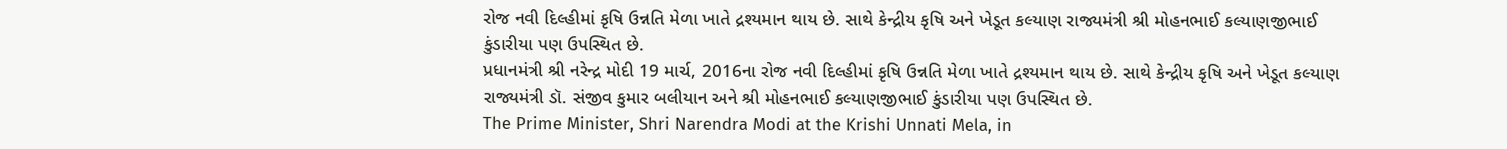રોજ નવી દિલ્હીમાં કૃષિ ઉન્નતિ મેળા ખાતે દ્રશ્યમાન થાય છે. સાથે કેન્દ્રીય કૃષિ અને ખેડૂત કલ્યાણ રાજ્યમંત્રી શ્રી મોહનભાઈ કલ્યાણજીભાઈ કુંડારીયા પણ ઉપસ્થિત છે.
પ્રધાનમંત્રી શ્રી નરેન્દ્ર મોદી 19 માર્ચ, 2016ના રોજ નવી દિલ્હીમાં કૃષિ ઉન્નતિ મેળા ખાતે દ્રશ્યમાન થાય છે. સાથે કેન્દ્રીય કૃષિ અને ખેડૂત કલ્યાણ રાજ્યમંત્રી ડૉ. સંજીવ કુમાર બલીયાન અને શ્રી મોહનભાઈ કલ્યાણજીભાઈ કુંડારીયા પણ ઉપસ્થિત છે.
The Prime Minister, Shri Narendra Modi at the Krishi Unnati Mela, in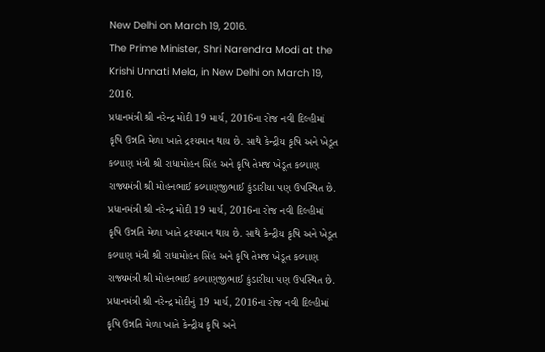New Delhi on March 19, 2016.
The Prime Minister, Shri Narendra Modi at the Krishi Unnati Mela, in New Delhi on March 19, 2016.
પ્રધાનમંત્રી શ્રી નરેન્દ્ર મોદી 19 માર્ચ, 2016ના રોજ નવી દિલ્હીમાં કૃષિ ઉન્નતિ મેળા ખાતે દ્રશ્યમાન થાય છે. સાથે કેન્દ્રીય કૃષિ અને ખેડૂત કલ્યાણ મંત્રી શ્રી રાધામોહન સિંહ અને કૃષિ તેમજ ખેડૂત કલ્યાણ રાજ્યમંત્રી શ્રી મોહનભાઈ કલ્યાણજીભાઈ કુંડારીયા પણ ઉપસ્થિત છે.
પ્રધાનમંત્રી શ્રી નરેન્દ્ર મોદી 19 માર્ચ, 2016ના રોજ નવી દિલ્હીમાં કૃષિ ઉન્નતિ મેળા ખાતે દ્રશ્યમાન થાય છે. સાથે કેન્દ્રીય કૃષિ અને ખેડૂત કલ્યાણ મંત્રી શ્રી રાધામોહન સિંહ અને કૃષિ તેમજ ખેડૂત કલ્યાણ રાજ્યમંત્રી શ્રી મોહનભાઈ કલ્યાણજીભાઈ કુંડારીયા પણ ઉપસ્થિત છે.
પ્રધાનમંત્રી શ્રી નરેન્દ્ર મોદીનું 19 માર્ચ, 2016ના રોજ નવી દિલ્હીમાં કૃષિ ઉન્નતિ મેળા ખાતે કેન્દ્રીય કૃષિ અને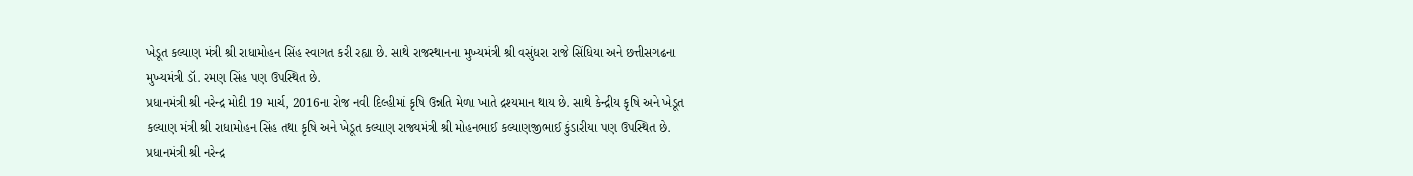ખેડૂત કલ્યાણ મંત્રી શ્રી રાધામોહન સિંહ સ્વાગત કરી રહ્યા છે. સાથે રાજસ્થાનના મુખ્યમંત્રી શ્રી વસુંધરા રાજે સિંધિયા અને છત્તીસગઢના મુખ્યમંત્રી ડૉ. રમણ સિંહ પણ ઉપસ્થિત છે.
પ્રધાનમંત્રી શ્રી નરેન્દ્ર મોદી 19 માર્ચ, 2016ના રોજ નવી દિલ્હીમાં કૃષિ ઉન્નતિ મેળા ખાતે દ્રશ્યમાન થાય છે. સાથે કેન્દ્રીય કૃષિ અને ખેડૂત કલ્યાણ મંત્રી શ્રી રાધામોહન સિંહ તથા કૃષિ અને ખેડૂત કલ્યાણ રાજ્યમંત્રી શ્રી મોહનભાઈ કલ્યાણજીભાઈ કુંડારીયા પણ ઉપસ્થિત છે.
પ્રધાનમંત્રી શ્રી નરેન્દ્ર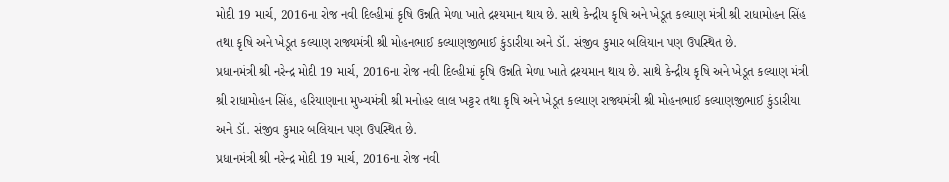મોદી 19 માર્ચ, 2016ના રોજ નવી દિલ્હીમાં કૃષિ ઉન્નતિ મેળા ખાતે દ્રશ્યમાન થાય છે. સાથે કેન્દ્રીય કૃષિ અને ખેડૂત કલ્યાણ મંત્રી શ્રી રાધામોહન સિંહ તથા કૃષિ અને ખેડૂત કલ્યાણ રાજ્યમંત્રી શ્રી મોહનભાઈ કલ્યાણજીભાઈ કુંડારીયા અને ડૉ. સંજીવ કુમાર બલિયાન પણ ઉપસ્થિત છે.
પ્રધાનમંત્રી શ્રી નરેન્દ્ર મોદી 19 માર્ચ, 2016ના રોજ નવી દિલ્હીમાં કૃષિ ઉન્નતિ મેળા ખાતે દ્રશ્યમાન થાય છે. સાથે કેન્દ્રીય કૃષિ અને ખેડૂત કલ્યાણ મંત્રી શ્રી રાધામોહન સિંહ, હરિયાણાના મુખ્યમંત્રી શ્રી મનોહર લાલ ખટ્ટર તથા કૃષિ અને ખેડૂત કલ્યાણ રાજ્યમંત્રી શ્રી મોહનભાઈ કલ્યાણજીભાઈ કુંડારીયા અને ડૉ. સંજીવ કુમાર બલિયાન પણ ઉપસ્થિત છે.
પ્રધાનમંત્રી શ્રી નરેન્દ્ર મોદી 19 માર્ચ, 2016ના રોજ નવી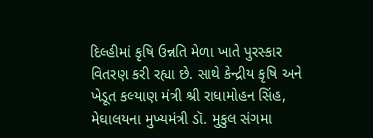દિલ્હીમાં કૃષિ ઉન્નતિ મેળા ખાતે પુરસ્કાર વિતરણ કરી રહ્યા છે. સાથે કેન્દ્રીય કૃષિ અને ખેડૂત કલ્યાણ મંત્રી શ્રી રાધામોહન સિંહ, મેઘાલયના મુખ્યમંત્રી ડૉ. મુકુલ સંગમા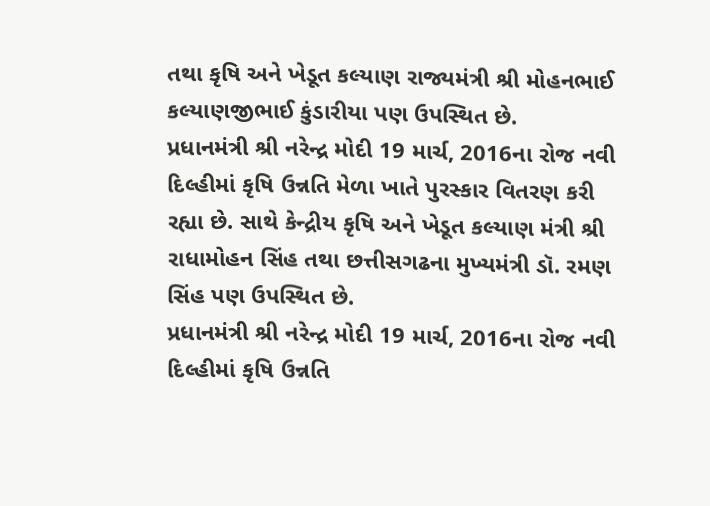તથા કૃષિ અને ખેડૂત કલ્યાણ રાજ્યમંત્રી શ્રી મોહનભાઈ કલ્યાણજીભાઈ કુંડારીયા પણ ઉપસ્થિત છે.
પ્રધાનમંત્રી શ્રી નરેન્દ્ર મોદી 19 માર્ચ, 2016ના રોજ નવી દિલ્હીમાં કૃષિ ઉન્નતિ મેળા ખાતે પુરસ્કાર વિતરણ કરી રહ્યા છે. સાથે કેન્દ્રીય કૃષિ અને ખેડૂત કલ્યાણ મંત્રી શ્રી રાધામોહન સિંહ તથા છત્તીસગઢના મુખ્યમંત્રી ડૉ. રમણ સિંહ પણ ઉપસ્થિત છે.
પ્રધાનમંત્રી શ્રી નરેન્દ્ર મોદી 19 માર્ચ, 2016ના રોજ નવી દિલ્હીમાં કૃષિ ઉન્નતિ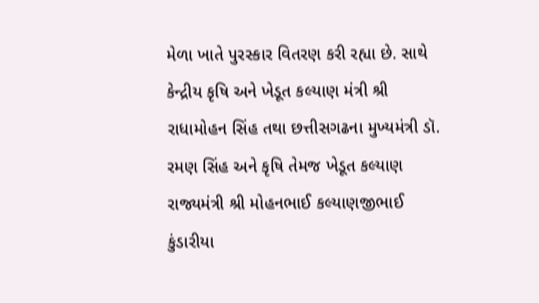મેળા ખાતે પુરસ્કાર વિતરણ કરી રહ્યા છે. સાથે કેન્દ્રીય કૃષિ અને ખેડૂત કલ્યાણ મંત્રી શ્રી રાધામોહન સિંહ તથા છત્તીસગઢના મુખ્યમંત્રી ડૉ. રમણ સિંહ અને કૃષિ તેમજ ખેડૂત કલ્યાણ રાજ્યમંત્રી શ્રી મોહનભાઈ કલ્યાણજીભાઈ કુંડારીયા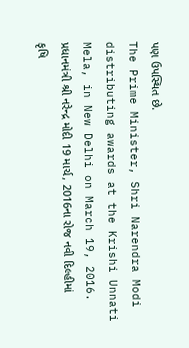પણ ઉપસ્થિત છે.
The Prime Minister, Shri Narendra Modi distributing awards at the Krishi Unnati Mela, in New Delhi on March 19, 2016.
પ્રધાનમંત્રી શ્રી નરેન્દ્ર મોદી 19 માર્ચ, 2016ના રોજ નવી દિલ્હીમાં કૃષિ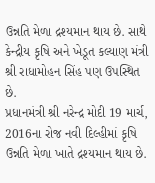ઉન્નતિ મેળા દ્રશ્યમાન થાય છે. સાથે કેન્દ્રીય કૃષિ અને ખેડૂત કલ્યાણ મંત્રી શ્રી રાધામોહન સિંહ પણ ઉપસ્થિત છે.
પ્રધાનમંત્રી શ્રી નરેન્દ્ર મોદી 19 માર્ચ, 2016ના રોજ નવી દિલ્હીમાં કૃષિ ઉન્નતિ મેળા ખાતે દ્રશ્યમાન થાય છે.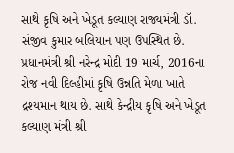સાથે કૃષિ અને ખેડૂત કલ્યાણ રાજ્યમંત્રી ડૉ. સંજીવ કુમાર બલિયાન પણ ઉપસ્થિત છે.
પ્રધાનમંત્રી શ્રી નરેન્દ્ર મોદી 19 માર્ચ, 2016ના રોજ નવી દિલ્હીમાં કૃષિ ઉન્નતિ મેળા ખાતે દ્રશ્યમાન થાય છે. સાથે કેન્દ્રીય કૃષિ અને ખેડૂત કલ્યાણ મંત્રી શ્રી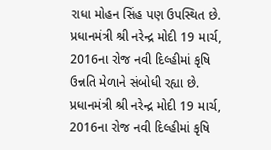રાધા મોહન સિંહ પણ ઉપસ્થિત છે.
પ્રધાનમંત્રી શ્રી નરેન્દ્ર મોદી 19 માર્ચ, 2016ના રોજ નવી દિલ્હીમાં કૃષિ ઉન્નતિ મેળાને સંબોધી રહ્યા છે.
પ્રધાનમંત્રી શ્રી નરેન્દ્ર મોદી 19 માર્ચ, 2016ના રોજ નવી દિલ્હીમાં કૃષિ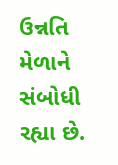ઉન્નતિ મેળાને સંબોધી રહ્યા છે.